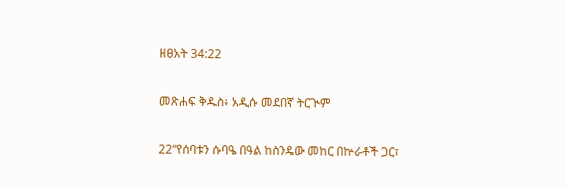ዘፀአት 34:22

መጽሐፍ ቅዱስ፥ አዲሱ መደበኛ ትርጒም

22“የሰባቱን ሱባዔ በዓል ከስንዴው መከር በኵራቶች ጋር፣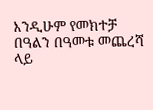እንዲሁም የመክተቻ በዓልን በዓመቱ መጨረሻ ላይ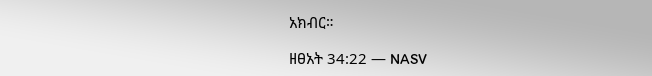አክብር።

ዘፀአት 34:22 — NASV